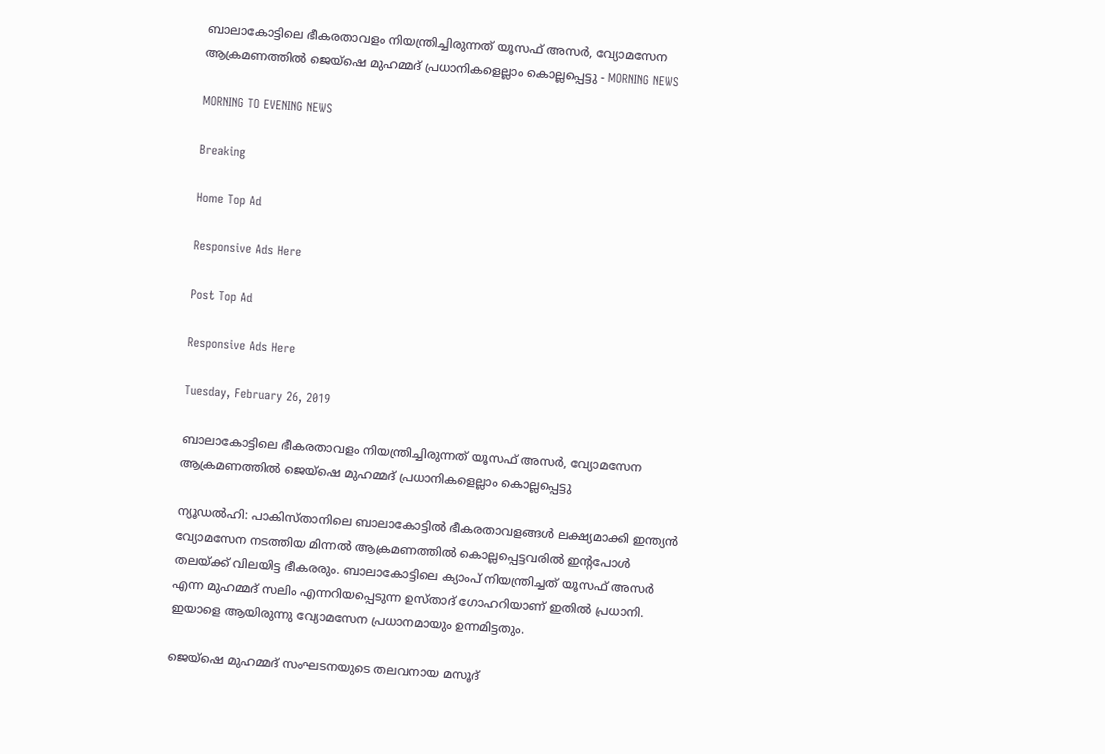ബാലാകോട്ടിലെ ഭീകരതാവളം നിയന്ത്രിച്ചിരുന്നത് യൂസഫ് അസര്‍, വ്യോമസേന ആക്രമണത്തില്‍ ജെയ്‌ഷെ മുഹമ്മദ് പ്രധാനികളെല്ലാം കൊല്ലപ്പെട്ടു - MORNING NEWS

MORNING TO EVENING NEWS

Breaking

Home Top Ad

Responsive Ads Here

Post Top Ad

Responsive Ads Here

Tuesday, February 26, 2019

ബാലാകോട്ടിലെ ഭീകരതാവളം നിയന്ത്രിച്ചിരുന്നത് യൂസഫ് അസര്‍, വ്യോമസേന ആക്രമണത്തില്‍ ജെയ്‌ഷെ മുഹമ്മദ് പ്രധാനികളെല്ലാം കൊല്ലപ്പെട്ടു

ന്യൂഡല്‍ഹി: പാകിസ്താനിലെ ബാലാകോട്ടില്‍ ഭീകരതാവളങ്ങള്‍ ലക്ഷ്യമാക്കി ഇന്ത്യന്‍ വ്യോമസേന നടത്തിയ മിന്നല്‍ ആക്രമണത്തില്‍ കൊല്ലപ്പെട്ടവരില്‍ ഇന്റപോള്‍ തലയ്ക്ക് വിലയിട്ട ഭീകരരും. ബാലാകോട്ടിലെ ക്യാംപ് നിയന്ത്രിച്ചത് യൂസഫ് അസര്‍ എന്ന മുഹമ്മദ് സലിം എന്നറിയപ്പെടുന്ന ഉസ്താദ് ഗോഹറിയാണ് ഇതില്‍ പ്രധാനി. ഇയാളെ ആയിരുന്നു വ്യോമസേന പ്രധാനമായും ഉന്നമിട്ടതും.

ജെയ്‌ഷെ മുഹമ്മദ് സംഘടനയുടെ തലവനായ മസൂദ്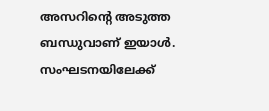അസറിന്റെ അടുത്ത ബന്ധുവാണ് ഇയാള്‍. സംഘടനയിലേക്ക്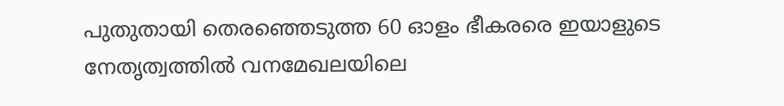പുതുതായി തെരഞ്ഞെടുത്ത 60 ഓളം ഭീകരരെ ഇയാളുടെ നേതൃത്വത്തില്‍ വനമേഖലയിലെ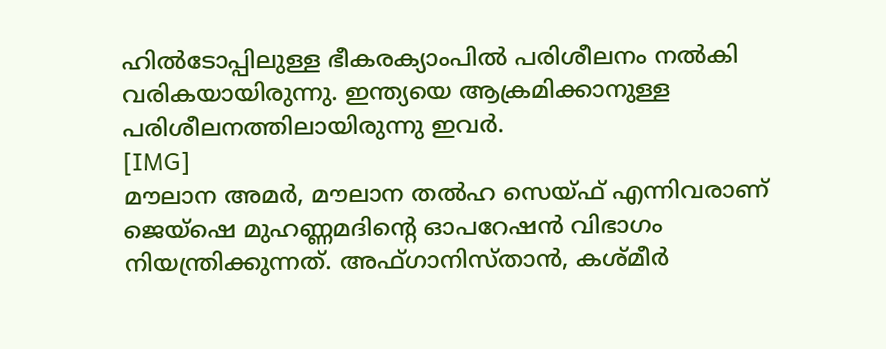ഹില്‍ടോപ്പിലുള്ള ഭീകരക്യാംപില്‍ പരിശീലനം നല്‍കി വരികയായിരുന്നു. ഇന്ത്യയെ ആക്രമിക്കാനുള്ള പരിശീലനത്തിലായിരുന്നു ഇവര്‍.
[IMG]
മൗലാന അമര്‍, മൗലാന തല്‍ഹ സെയ്ഫ് എന്നിവരാണ് ജെയ്‌ഷെ മുഹണ്ണമദിന്റെ ഓപറേഷന്‍ വിഭാഗം നിയന്ത്രിക്കുന്നത്. അഫ്ഗാനിസ്താന്‍, കശ്മീര്‍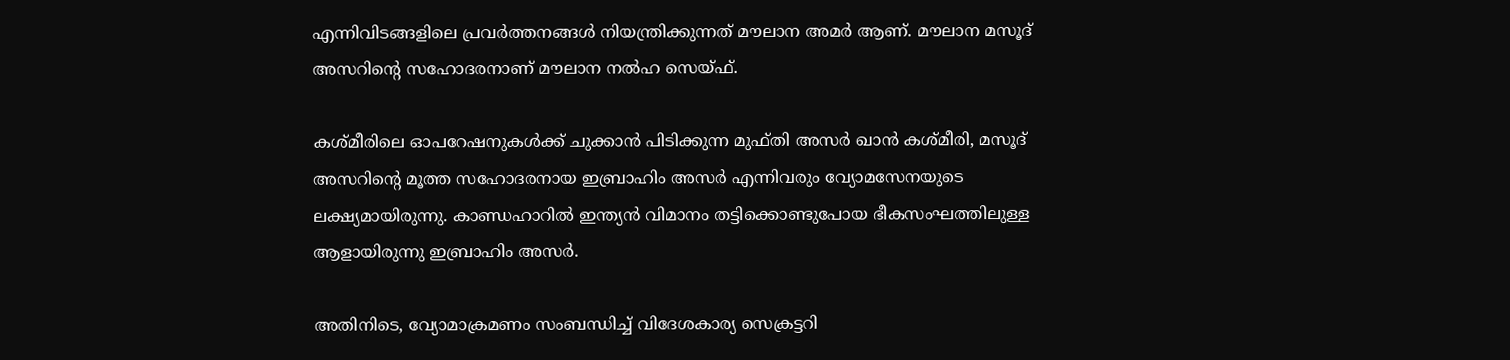എന്നിവിടങ്ങളിലെ പ്രവര്‍ത്തനങ്ങള്‍ നിയന്ത്രിക്കുന്നത് മൗലാന അമര്‍ ആണ്. മൗലാന മസൂദ് അസറിന്റെ സഹോദരനാണ് മൗലാന നല്‍ഹ സെയ്ഫ്.

കശ്മീരിലെ ഓപറേഷനുകള്‍ക്ക് ചുക്കാന്‍ പിടിക്കുന്ന മുഫ്തി അസര്‍ ഖാന്‍ കശ്മീരി, മസൂദ് അസറിന്റെ മൂത്ത സഹോദരനായ ഇബ്രാഹിം അസര്‍ എന്നിവരും വ്യോമസേനയുടെ ലക്ഷ്യമായിരുന്നു. കാണ്ഡഹാറില്‍ ഇന്ത്യന്‍ വിമാനം തട്ടിക്കൊണ്ടുപോയ ഭീകസംഘത്തിലുള്ള ആളായിരുന്നു ഇബ്രാഹിം അസര്‍.

അതിനിടെ, വ്യോമാക്രമണം സംബന്ധിച്ച് വിദേശകാര്യ സെക്രട്ടറി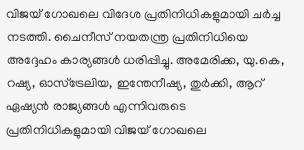വിജയ് ഗോഖലെ വിദേശ പ്രതിനിധികളുമായി ചര്‍ച്ച നടത്തി. ചൈനീസ് നയതന്ത്ര പ്രതിനിധിയെ അദ്ദേഹം കാര്യങ്ങള്‍ ധരിപ്പിച്ചു. അമേരിക്ക, യു.കെ, റഷ്യ, ഓസ്‌ട്രേലിയ, ഇന്തേനീഷ്യ, തുര്‍ക്കി, ആറ് ഏഷ്യന്‍ രാജ്യങ്ങള്‍ എന്നിവരുടെ പ്രതിനിധികളുമായി വിജയ് ഗോഖലെ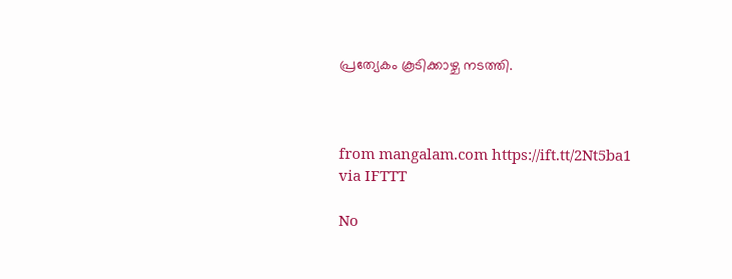പ്രത്യേകം കൂടിക്കാഴ്ച നടത്തി.



from mangalam.com https://ift.tt/2Nt5ba1
via IFTTT

No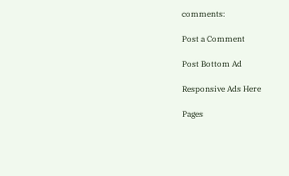comments:

Post a Comment

Post Bottom Ad

Responsive Ads Here

Pages